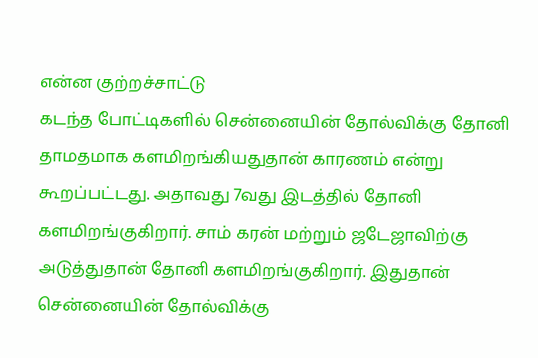என்ன குற்றச்சாட்டு
கடந்த போட்டிகளில் சென்னையின் தோல்விக்கு தோனி தாமதமாக களமிறங்கியதுதான் காரணம் என்று கூறப்பட்டது. அதாவது 7வது இடத்தில் தோனி களமிறங்குகிறார். சாம் கரன் மற்றும் ஜடேஜாவிற்கு அடுத்துதான் தோனி களமிறங்குகிறார். இதுதான் சென்னையின் தோல்விக்கு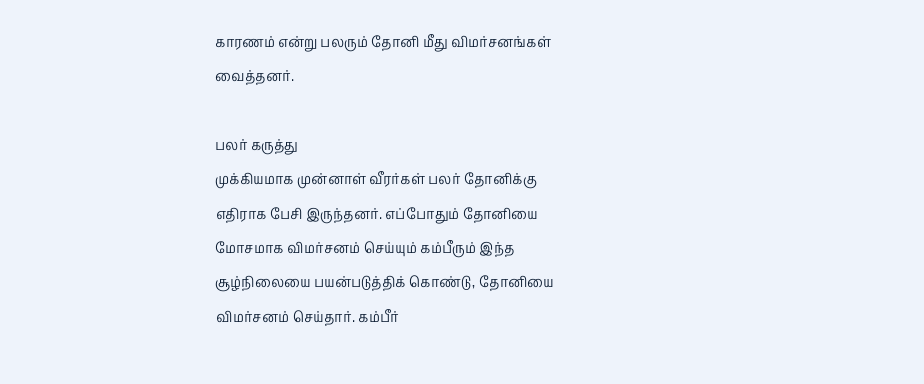காரணம் என்று பலரும் தோனி மீது விமர்சனங்கள் வைத்தனர்.

பலர் கருத்து
முக்கியமாக முன்னாள் வீரர்கள் பலர் தோனிக்கு எதிராக பேசி இருந்தனர். எப்போதும் தோனியை மோசமாக விமர்சனம் செய்யும் கம்பீரும் இந்த சூழ்நிலையை பயன்படுத்திக் கொண்டு, தோனியை விமர்சனம் செய்தார். கம்பீர்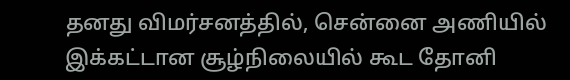தனது விமர்சனத்தில், சென்னை அணியில் இக்கட்டான சூழ்நிலையில் கூட தோனி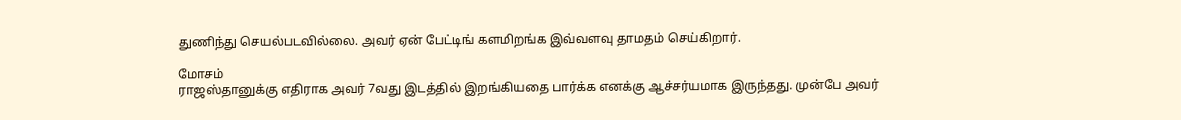துணிந்து செயல்படவில்லை. அவர் ஏன் பேட்டிங் களமிறங்க இவ்வளவு தாமதம் செய்கிறார்.

மோசம்
ராஜஸ்தானுக்கு எதிராக அவர் 7வது இடத்தில் இறங்கியதை பார்க்க எனக்கு ஆச்சர்யமாக இருந்தது. முன்பே அவர்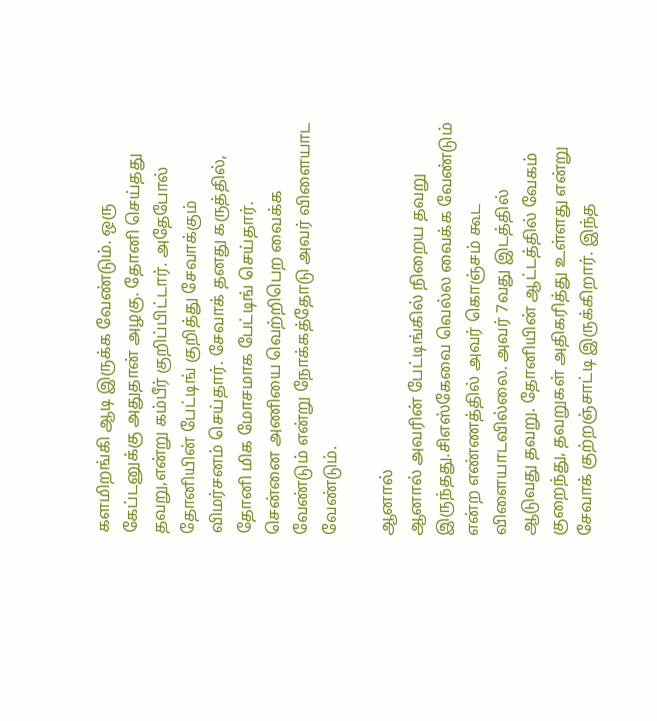களமிறங்கி ஆடி இருக்க வேண்டும். ஒரு கேப்டனுக்கு அதுதான் அழகு. தோனி செய்தது தவறு,என்று கம்பீர் குறிப்பிட்டார். அதேபோல் தோனியின் பேட்டிங் குறித்து சேவாக்கும் விமர்சனம் செய்தார். சேவாக் தனது கருத்தில், தோனி மிக மோசமாக பேட்டிங் செய்தார். சென்னை அணியை வெற்றிபெற வைக்க வேண்டும் என்று நோக்கத்தோடு அவர் விளையாட வேண்டும்.

ஆனால்
ஆனால் அவரின் பேட்டிங்கில் நிறைய தவறு இருந்தது.சிஎஸ்கேவை வெல்ல வைக்க வேண்டும் என்ற எண்ணத்தில் அவர் கொஞ்சம் கூட விளையாடவில்லை. அவர் 7வது இடத்தில் ஆடுவது தவறு. தோனியின் ஆட்டத்தில் வேகம் குறைந்து, தவறுகள் அதிகரித்து உள்ளது என்று சேவாக் குற்றஞ்சாட்டி இருக்கிறார். இந்த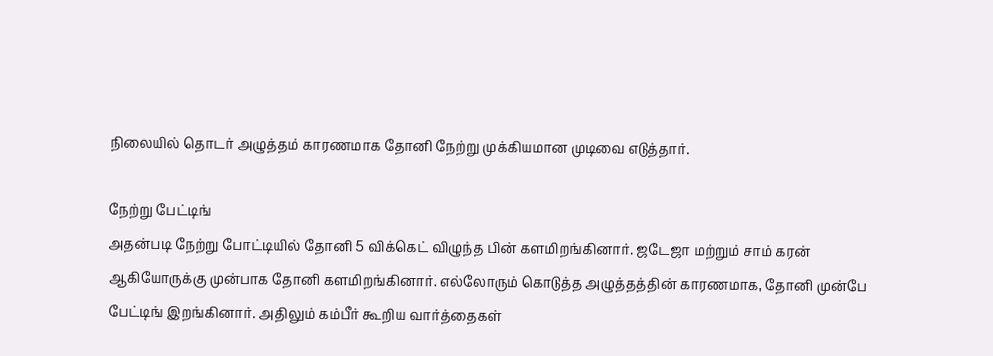நிலையில் தொடர் அழுத்தம் காரணமாக தோனி நேற்று முக்கியமான முடிவை எடுத்தார்.

நேற்று பேட்டிங்
அதன்படி நேற்று போட்டியில் தோனி 5 விக்கெட் விழுந்த பின் களமிறங்கினார். ஜடேஜா மற்றும் சாம் கரன் ஆகியோருக்கு முன்பாக தோனி களமிறங்கினார். எல்லோரும் கொடுத்த அழுத்தத்தின் காரணமாக, தோனி முன்பே பேட்டிங் இறங்கினார். அதிலும் கம்பீர் கூறிய வார்த்தைகள்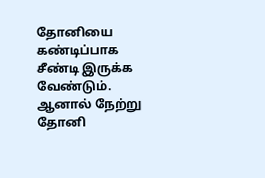தோனியை கண்டிப்பாக சீண்டி இருக்க வேண்டும். ஆனால் நேற்று தோனி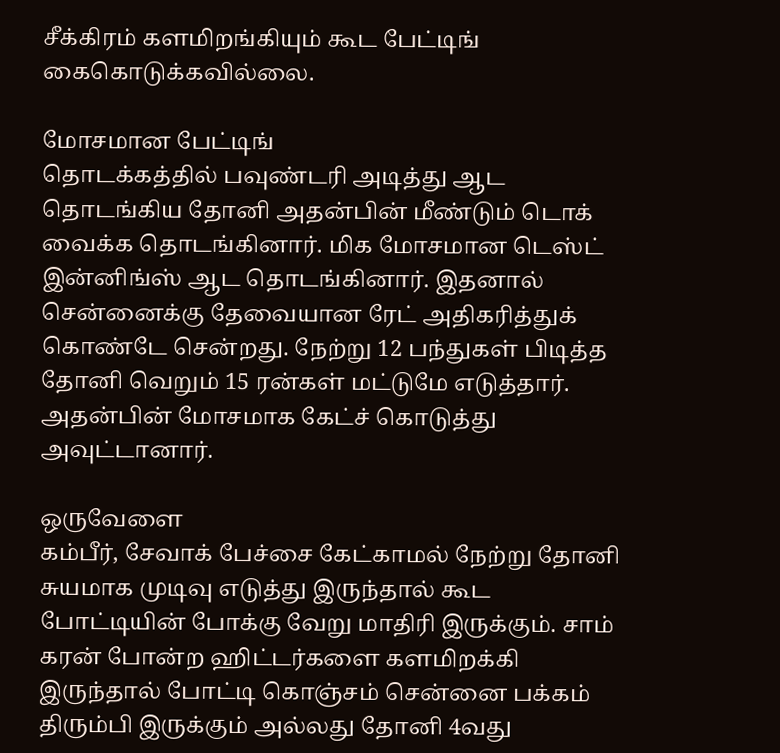சீக்கிரம் களமிறங்கியும் கூட பேட்டிங் கைகொடுக்கவில்லை.

மோசமான பேட்டிங்
தொடக்கத்தில் பவுண்டரி அடித்து ஆட தொடங்கிய தோனி அதன்பின் மீண்டும் டொக் வைக்க தொடங்கினார். மிக மோசமான டெஸ்ட் இன்னிங்ஸ் ஆட தொடங்கினார். இதனால் சென்னைக்கு தேவையான ரேட் அதிகரித்துக் கொண்டே சென்றது. நேற்று 12 பந்துகள் பிடித்த தோனி வெறும் 15 ரன்கள் மட்டுமே எடுத்தார். அதன்பின் மோசமாக கேட்ச் கொடுத்து அவுட்டானார்.

ஒருவேளை
கம்பீர், சேவாக் பேச்சை கேட்காமல் நேற்று தோனி சுயமாக முடிவு எடுத்து இருந்தால் கூட போட்டியின் போக்கு வேறு மாதிரி இருக்கும். சாம் கரன் போன்ற ஹிட்டர்களை களமிறக்கி இருந்தால் போட்டி கொஞ்சம் சென்னை பக்கம் திரும்பி இருக்கும் அல்லது தோனி 4வது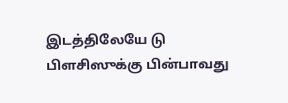இடத்திலேயே டு பிளசிஸுக்கு பின்பாவது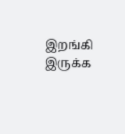இறங்கி இருக்க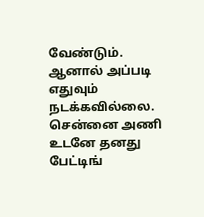வேண்டும். ஆனால் அப்படி எதுவும் நடக்கவில்லை. சென்னை அணி உடனே தனது பேட்டிங்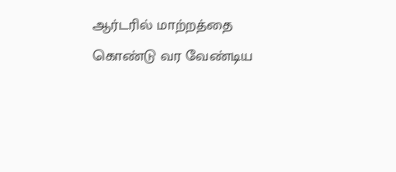ஆர்டரில் மாற்றத்தை கொண்டு வர வேண்டிய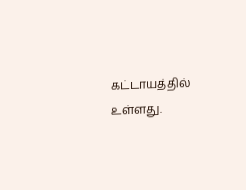கட்டாயத்தில் உள்ளது.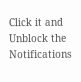Click it and Unblock the Notifications